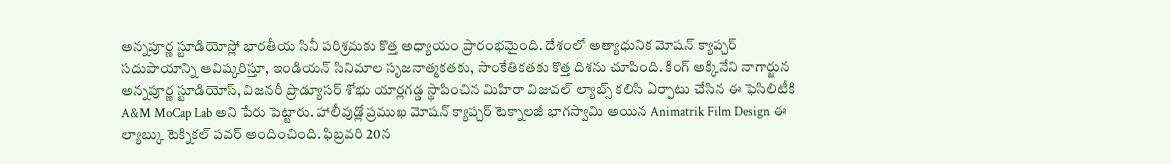అన్నపూర్ణ స్టూడియోస్లో భారతీయ సినీ పరిశ్రమకు కొత్త అధ్యాయం ప్రారంభమైంది. దేశంలో అత్యాధునిక మోషన్ క్యాప్చర్ సదుపాయాన్ని ఆవిష్కరిస్తూ, ఇండియన్ సినిమాల సృజనాత్మకతకు, సాంకేతికతకు కొత్త దిశను చూపింది. కింగ్ అక్కినేని నాగార్జున అన్నపూర్ణ స్టూడియోస్, విజనరీ ప్రొడ్యూసర్ శోభు యార్లగడ్డ స్థాపించిన మిహిరా విజువల్ ల్యాబ్స్ కలిసి ఏర్పాటు చేసిన ఈ ఫెసిలిటీకి A&M MoCap Lab అని పేరు పెట్టారు. హాలీవుడ్లో ప్రముఖ మోషన్ క్యాప్చర్ టెక్నాలజీ భాగస్వామి అయిన Animatrik Film Design ఈ ల్యాబ్కు టెక్నికల్ పవర్ అందించింది. ఫిబ్రవరి 20న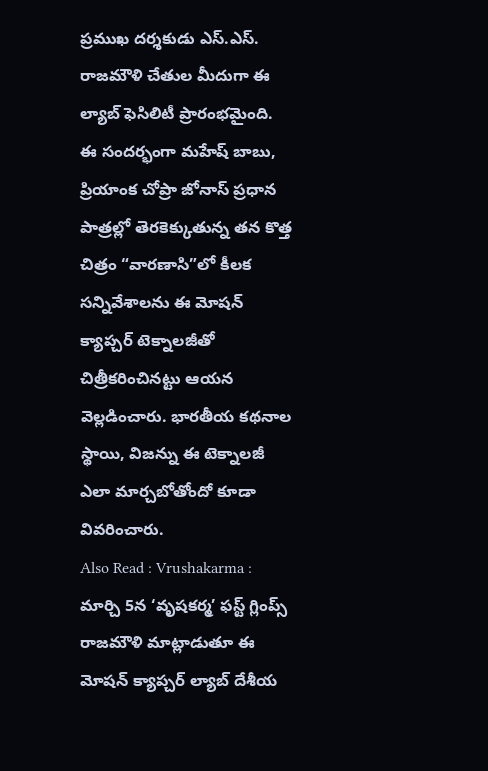ప్రముఖ దర్శకుడు ఎస్.ఎస్. రాజమౌళి చేతుల మీదుగా ఈ ల్యాబ్ ఫెసిలిటీ ప్రారంభమైంది. ఈ సందర్భంగా మహేష్ బాబు, ప్రియాంక చోప్రా జోనాస్ ప్రధాన పాత్రల్లో తెరకెక్కుతున్న తన కొత్త చిత్రం “వారణాసి”లో కీలక సన్నివేశాలను ఈ మోషన్ క్యాప్చర్ టెక్నాలజీతో చిత్రీకరించినట్టు ఆయన వెల్లడించారు. భారతీయ కథనాల స్థాయి, విజన్ను ఈ టెక్నాలజీ ఎలా మార్చబోతోందో కూడా వివరించారు.
Also Read : Vrushakarma : మార్చి 5న ‘వృషకర్మ’ ఫస్ట్ గ్లింప్స్
రాజమౌళి మాట్లాడుతూ ఈ మోషన్ క్యాప్చర్ ల్యాబ్ దేశీయ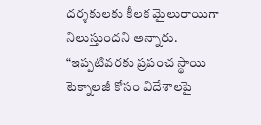దర్శకులకు కీలక మైలురాయిగా నిలుస్తుందని అన్నారు. “ఇప్పటివరకు ప్రపంచ స్థాయి టెక్నాలజీ కోసం విదేశాలపై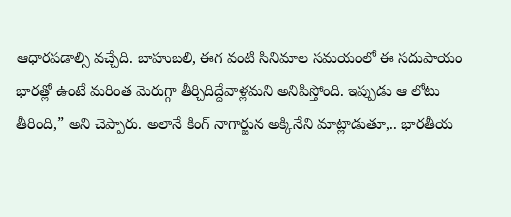ఆధారపడాల్సి వచ్చేది. బాహుబలి, ఈగ వంటి సినిమాల సమయంలో ఈ సదుపాయం భారత్లో ఉంటే మరింత మెరుగ్గా తీర్చిదిద్దేవాళ్లమని అనిపిస్తోంది. ఇప్పుడు ఆ లోటు తీరింది,” అని చెప్పారు. అలానే కింగ్ నాగార్జున అక్కినేని మాట్లాడుతూ,.. భారతీయ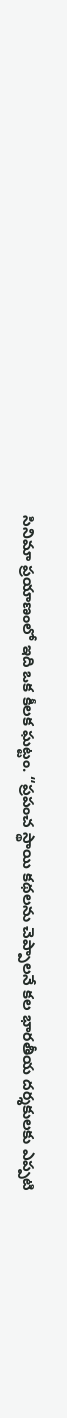సినిమా ప్రయాణంలో ఇది ఒక కీలక ఘట్టం. “ప్రపంచ స్థాయి కథలను చెప్పాలనే కల భారతీయ దర్శకులకు ఎప్పటి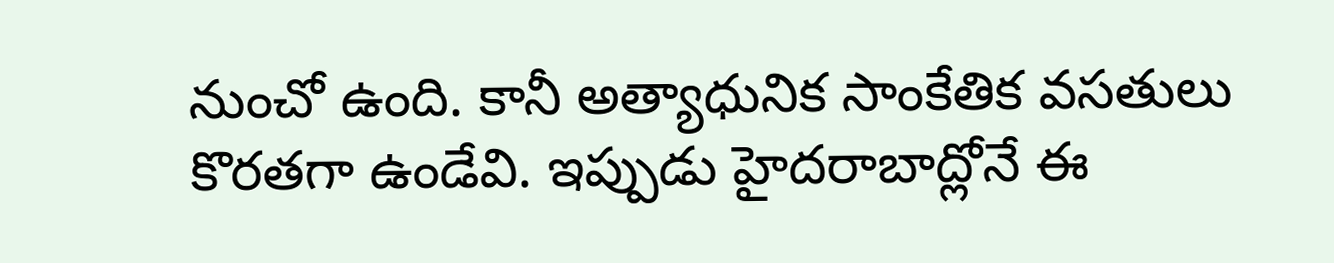నుంచో ఉంది. కానీ అత్యాధునిక సాంకేతిక వసతులు కొరతగా ఉండేవి. ఇప్పుడు హైదరాబాద్లోనే ఈ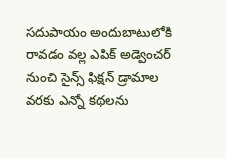సదుపాయం అందుబాటులోకి రావడం వల్ల ఎపిక్ అడ్వెంచర్ నుంచి సైన్స్ ఫిక్షన్ డ్రామాల వరకు ఎన్నో కథలను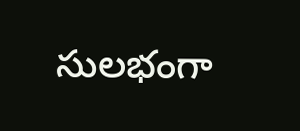సులభంగా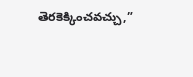తెరకెక్కించవచ్చు,”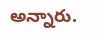అన్నారు.